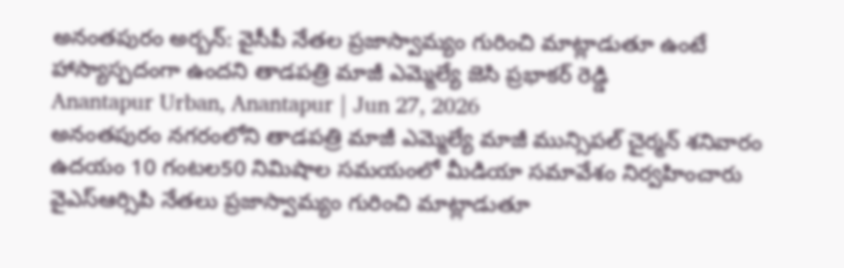అనంతపురం అర్బన్: వైసీపీ నేతల ప్రజాస్వామ్యం గురించి మాట్లాడుతూ ఉంటే హాస్యాస్పదంగా ఉందని తాడపత్రి మాజీ ఎమ్మెల్యే జెసి ప్రభాకర్ రెడ్డి
Anantapur Urban, Anantapur | Jun 27, 2026
అనంతపురం నగరంలోని తాడపత్రి మాజీ ఎమ్మెల్యే మాజీ మున్సిపల్ చైర్మన్ శనివారం ఉదయం 10 గంటల50 నిమిషాల సమయంలో మీడియా సమావేశం నిర్వహించారు వైఎస్ఆర్సిపి నేతలు ప్రజాస్వామ్యం గురించి మాట్లాడుతూ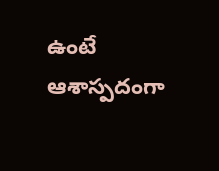ఉంటే ఆశాస్పదంగా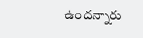ఉందన్నారు